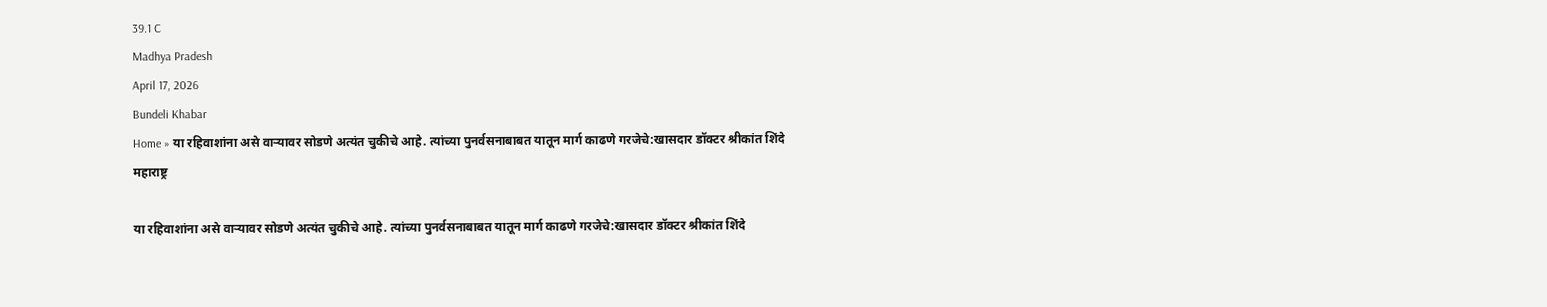39.1 C
Madhya Pradesh
April 17, 2026
Bundeli Khabar
Home » या रहिवाशांना असे वाऱ्यावर सोडणे अत्यंत चुकीचे आहे. त्यांच्या पुनर्वसनाबाबत यातून मार्ग काढणे गरजेचे:खासदार डॉक्टर श्रीकांत शिंदे
महाराष्ट्र

या रहिवाशांना असे वाऱ्यावर सोडणे अत्यंत चुकीचे आहे. त्यांच्या पुनर्वसनाबाबत यातून मार्ग काढणे गरजेचे:खासदार डॉक्टर श्रीकांत शिंदे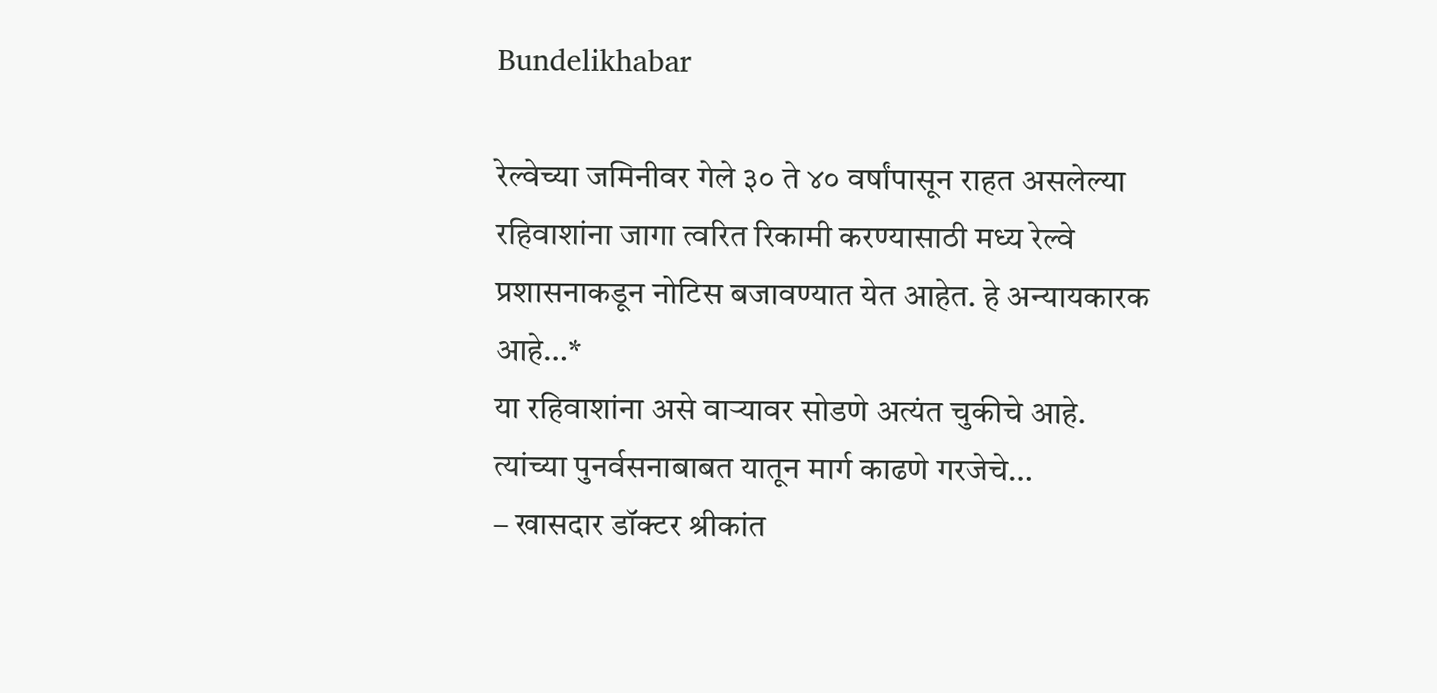Bundelikhabar

रेल्वेच्या जमिनीवर गेले ३० ते ४० वर्षांपासून राहत असलेल्या रहिवाशांना जागा त्वरित रिकामी करण्यासाठी मध्य रेल्वे प्रशासनाकडून नोटिस बजावण्यात येत आहेत. हे अन्यायकारक आहे…*
या रहिवाशांना असे वाऱ्यावर सोडणे अत्यंत चुकीचे आहे. त्यांच्या पुनर्वसनाबाबत यातून मार्ग काढणे गरजेचे…
– खासदार डॉक्टर श्रीकांत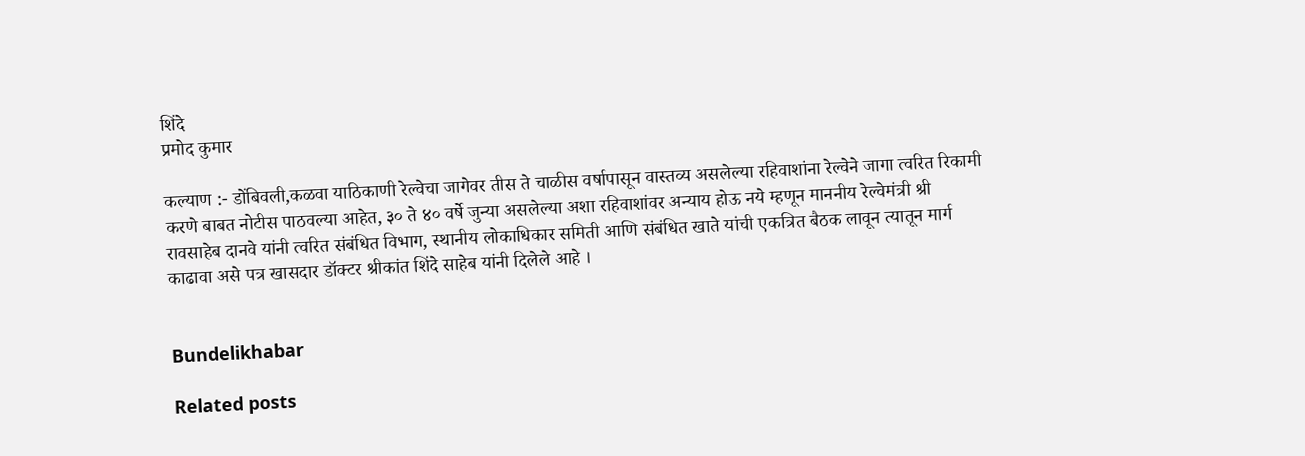शिंदे
प्रमोद कुमार

कल्याण :- डोंबिवली,कळवा याठिकाणी रेल्वेचा जागेवर तीस ते चाळीस वर्षापासून वास्तव्य असलेल्या रहिवाशांना रेल्वेने जागा त्वरित रिकामी करणे बाबत नोटीस पाठवल्या आहेत, ३० ते ४० वर्षे जुन्या असलेल्या अशा रहिवाशांवर अन्याय होऊ नये म्हणून माननीय रेल्वेमंत्री श्री रावसाहेब दानवे यांनी त्वरित संबंधित विभाग, स्थानीय लोकाधिकार समिती आणि संबंधित खाते यांची एकत्रित बैठक लावून त्यातून मार्ग काढावा असे पत्र खासदार डॉक्टर श्रीकांत शिंदे साहेब यांनी दिलेले आहे ।


Bundelikhabar

Related posts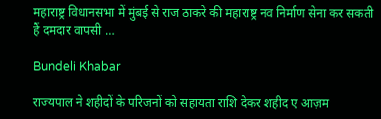महाराष्ट्र विधानसभा में मुंबई से राज ठाकरे की महाराष्ट्र नव निर्माण सेना कर सकती हैं दमदार वापसी …

Bundeli Khabar

राज्यपाल ने शहीदों के परिजनों को सहायता राशि देकर शहीद ए आज़म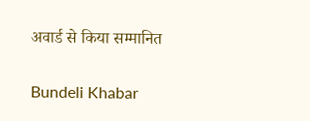अवार्ड से किया सम्मानित

Bundeli Khabar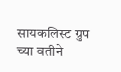सायकलिस्ट ग्रुप च्या वतीने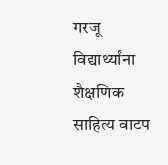गरजू विद्यार्थ्यांना शैक्षणिक साहित्य वाटप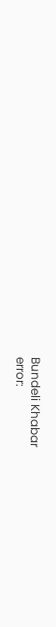Bundeli Khabar
error: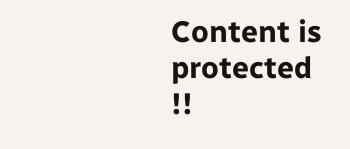Content is protected !!